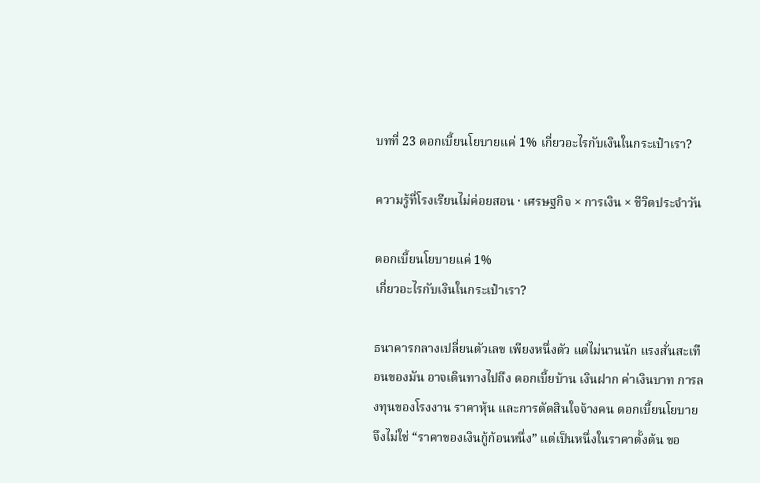บทที่ 23 ดอกเบี้ยนโยบายแค่ 1% เกี่ยวอะไรกับเงินในกระเป๋าเรา?

ความรู้ที่โรงเรียนไม่ค่อยสอน · เศรษฐกิจ × การเงิน × ชีวิตประจำวัน

ดอกเบี้ยนโยบายแค่ 1%
เกี่ยวอะไรกับเงินในกระเป๋าเรา?

ธนาคารกลางเปลี่ยนตัวเลข เพียงหนึ่งตัว แต่ไม่นานนัก แรงสั่นสะเทือนของมัน อาจเดินทางไปถึง ดอกเบี้ยบ้าน เงินฝาก ค่าเงินบาท การลงทุนของโรงงาน ราคาหุ้น และการตัดสินใจจ้างคน ดอกเบี้ยนโยบายจึงไม่ใช่ “ราคาของเงินกู้ก้อนหนึ่ง” แต่เป็นหนึ่งในราคาตั้งต้น ขอ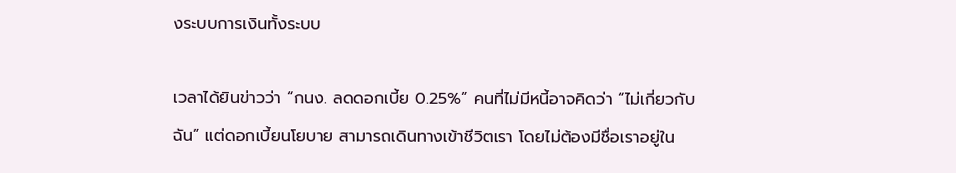งระบบการเงินทั้งระบบ

เวลาได้ยินข่าวว่า “กนง. ลดดอกเบี้ย 0.25%” คนที่ไม่มีหนี้อาจคิดว่า “ไม่เกี่ยวกับฉัน” แต่ดอกเบี้ยนโยบาย สามารถเดินทางเข้าชีวิตเรา โดยไม่ต้องมีชื่อเราอยู่ใน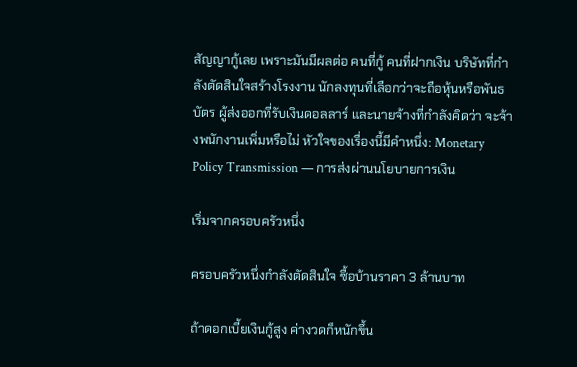สัญญากู้เลย เพราะมันมีผลต่อ คนที่กู้ คนที่ฝากเงิน บริษัทที่กำลังตัดสินใจสร้างโรงงาน นักลงทุนที่เลือกว่าจะถือหุ้นหรือพันธบัตร ผู้ส่งออกที่รับเงินดอลลาร์ และนายจ้างที่กำลังคิดว่า จะจ้างพนักงานเพิ่มหรือไม่ หัวใจของเรื่องนี้มีคำหนึ่ง: Monetary Policy Transmission — การส่งผ่านนโยบายการเงิน

เริ่มจากครอบครัวหนึ่ง

ครอบครัวหนึ่งกำลังตัดสินใจ ซื้อบ้านราคา 3 ล้านบาท

ถ้าดอกเบี้ยเงินกู้สูง ค่างวดก็หนักขึ้น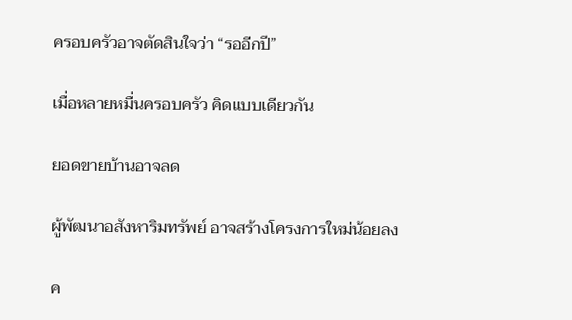ครอบครัวอาจตัดสินใจว่า “รออีกปี”

เมื่อหลายหมื่นครอบครัว คิดแบบเดียวกัน

ยอดขายบ้านอาจลด

ผู้พัฒนาอสังหาริมทรัพย์ อาจสร้างโครงการใหม่น้อยลง

ค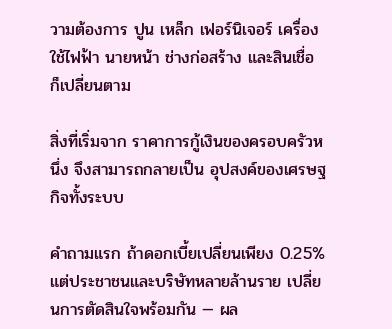วามต้องการ ปูน เหล็ก เฟอร์นิเจอร์ เครื่องใช้ไฟฟ้า นายหน้า ช่างก่อสร้าง และสินเชื่อ ก็เปลี่ยนตาม

สิ่งที่เริ่มจาก ราคาการกู้เงินของครอบครัวหนึ่ง จึงสามารถกลายเป็น อุปสงค์ของเศรษฐกิจทั้งระบบ

คำถามแรก ถ้าดอกเบี้ยเปลี่ยนเพียง 0.25% แต่ประชาชนและบริษัทหลายล้านราย เปลี่ยนการตัดสินใจพร้อมกัน — ผล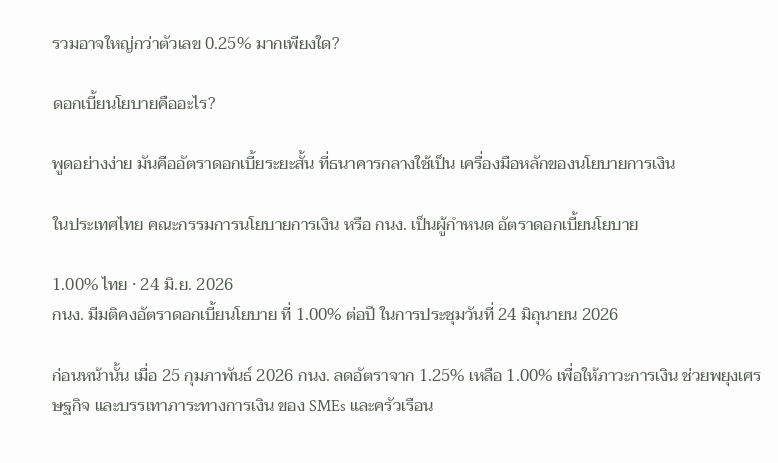รวมอาจใหญ่กว่าตัวเลข 0.25% มากเพียงใด?

ดอกเบี้ยนโยบายคืออะไร?

พูดอย่างง่าย มันคืออัตราดอกเบี้ยระยะสั้น ที่ธนาคารกลางใช้เป็น เครื่องมือหลักของนโยบายการเงิน

ในประเทศไทย คณะกรรมการนโยบายการเงิน หรือ กนง. เป็นผู้กำหนด อัตราดอกเบี้ยนโยบาย

1.00% ไทย · 24 มิ.ย. 2026
กนง. มีมติคงอัตราดอกเบี้ยนโยบาย ที่ 1.00% ต่อปี ในการประชุมวันที่ 24 มิถุนายน 2026

ก่อนหน้านั้น เมื่อ 25 กุมภาพันธ์ 2026 กนง. ลดอัตราจาก 1.25% เหลือ 1.00% เพื่อให้ภาวะการเงิน ช่วยพยุงเศรษฐกิจ และบรรเทาภาระทางการเงิน ของ SMEs และครัวเรือน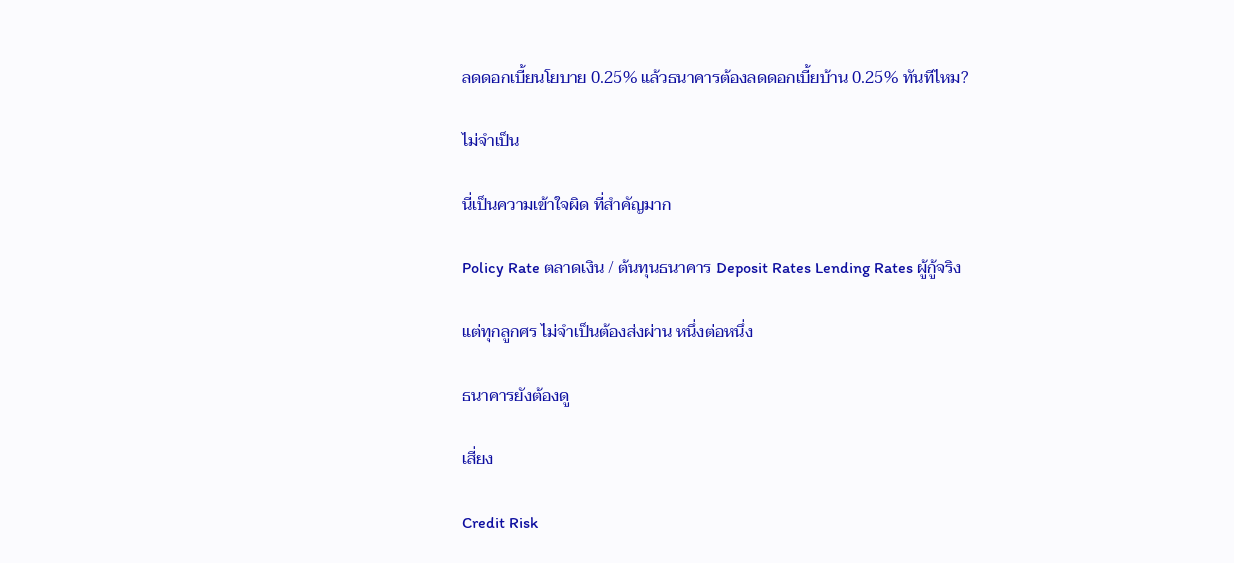ลดดอกเบี้ยนโยบาย 0.25% แล้วธนาคารต้องลดดอกเบี้ยบ้าน 0.25% ทันทีไหม?

ไม่จำเป็น

นี่เป็นความเข้าใจผิด ที่สำคัญมาก

Policy Rate ตลาดเงิน / ต้นทุนธนาคาร Deposit Rates Lending Rates ผู้กู้จริง

แต่ทุกลูกศร ไม่จำเป็นต้องส่งผ่าน หนึ่งต่อหนึ่ง

ธนาคารยังต้องดู

เสี่ยง

Credit Risk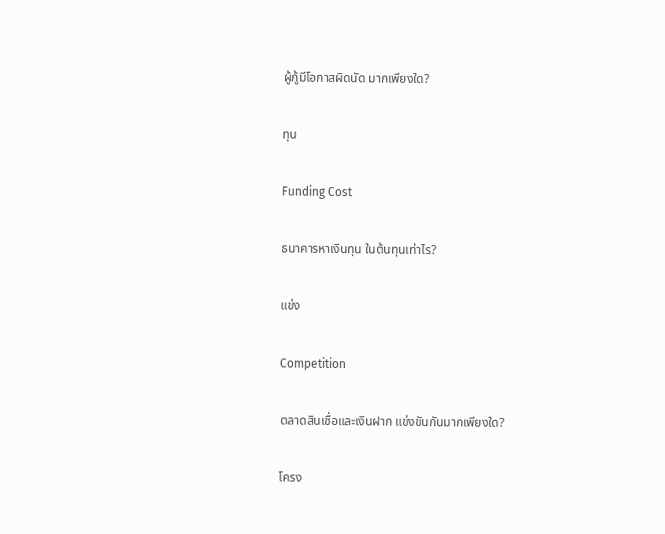ผู้กู้มีโอกาสผิดนัด มากเพียงใด?

ทุน

Funding Cost

ธนาคารหาเงินทุน ในต้นทุนเท่าไร?

แข่ง

Competition

ตลาดสินเชื่อและเงินฝาก แข่งขันกันมากเพียงใด?

โครง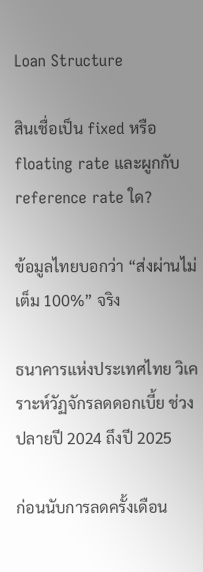Loan Structure

สินเชื่อเป็น fixed หรือ floating rate และผูกกับ reference rate ใด?

ข้อมูลไทยบอกว่า “ส่งผ่านไม่เต็ม 100%” จริง

ธนาคารแห่งประเทศไทย วิเคราะห์วัฏจักรลดดอกเบี้ย ช่วงปลายปี 2024 ถึงปี 2025

ก่อนนับการลดครั้งเดือน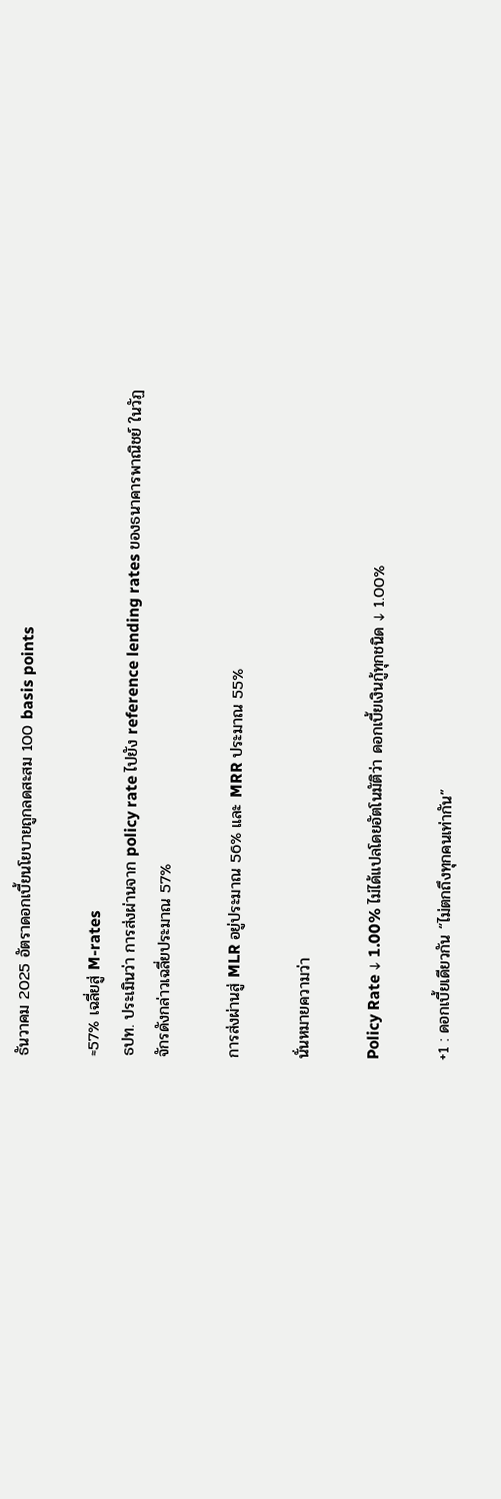ธันวาคม 2025 อัตราดอกเบี้ยนโยบายถูกลดสะสม 100 basis points

≈57% เฉลี่ยสู่ M-rates
ธปท. ประเมินว่า การส่งผ่านจาก policy rate ไปยัง reference lending rates ของธนาคารพาณิชย์ ในวัฏจักรดังกล่าวเฉลี่ยประมาณ 57%

การส่งผ่านสู่ MLR อยู่ประมาณ 56% และ MRR ประมาณ 55%

นั่นหมายความว่า

Policy Rate ↓ 1.00% ไม่ได้แปลโดยอัตโนมัติว่า ดอกเบี้ยเงินกู้ทุกชนิด ↓ 1.00%

+1 : ดอกเบี้ยเดียวกัน “ไม่ตกถึงทุกคนเท่ากัน”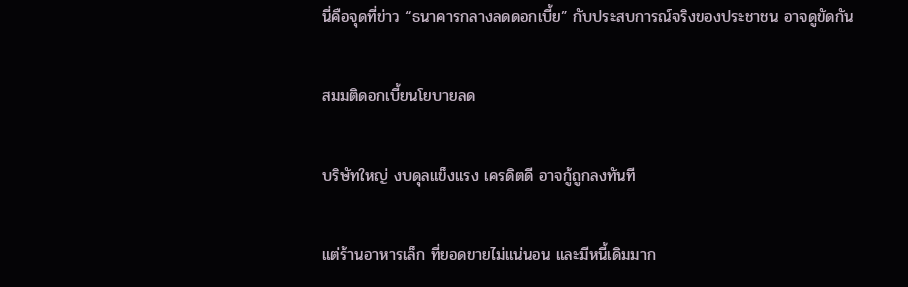นี่คือจุดที่ข่าว “ธนาคารกลางลดดอกเบี้ย” กับประสบการณ์จริงของประชาชน อาจดูขัดกัน

สมมติดอกเบี้ยนโยบายลด

บริษัทใหญ่ งบดุลแข็งแรง เครดิตดี อาจกู้ถูกลงทันที

แต่ร้านอาหารเล็ก ที่ยอดขายไม่แน่นอน และมีหนี้เดิมมาก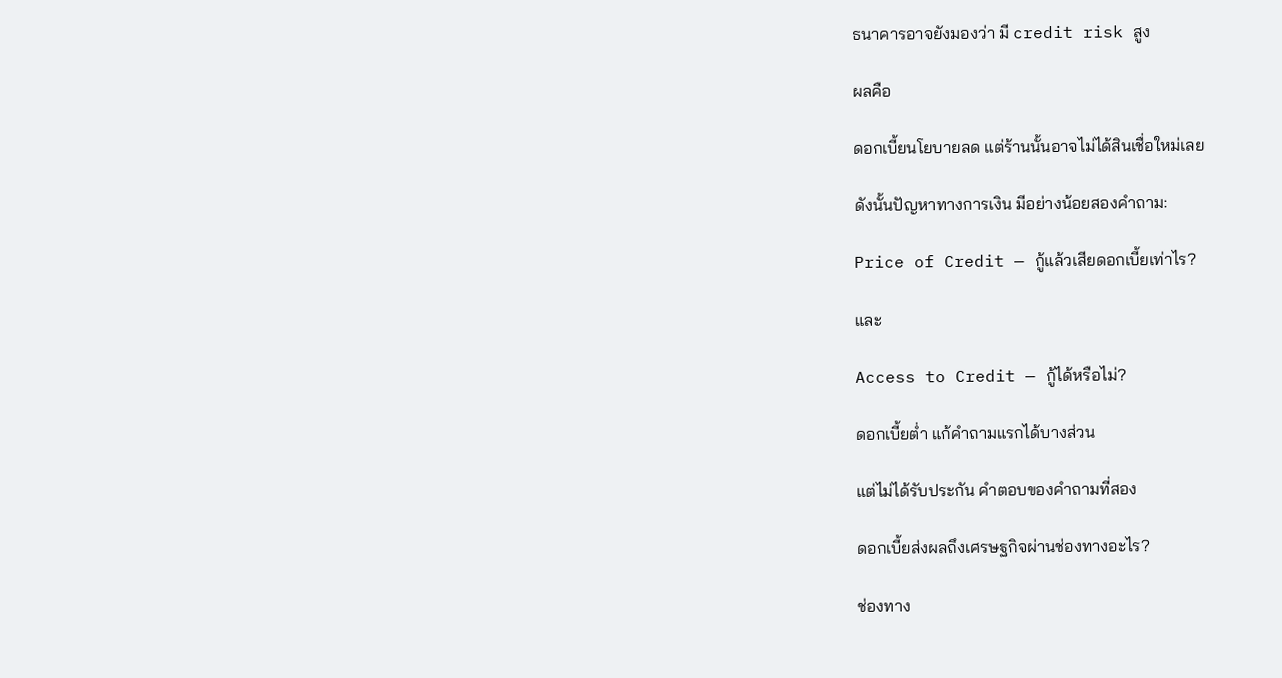ธนาคารอาจยังมองว่า มี credit risk สูง

ผลคือ

ดอกเบี้ยนโยบายลด แต่ร้านนั้นอาจไม่ได้สินเชื่อใหม่เลย

ดังนั้นปัญหาทางการเงิน มีอย่างน้อยสองคำถาม:

Price of Credit — กู้แล้วเสียดอกเบี้ยเท่าไร?

และ

Access to Credit — กู้ได้หรือไม่?

ดอกเบี้ยต่ำ แก้คำถามแรกได้บางส่วน

แต่ไม่ได้รับประกัน คำตอบของคำถามที่สอง

ดอกเบี้ยส่งผลถึงเศรษฐกิจผ่านช่องทางอะไร?

ช่องทาง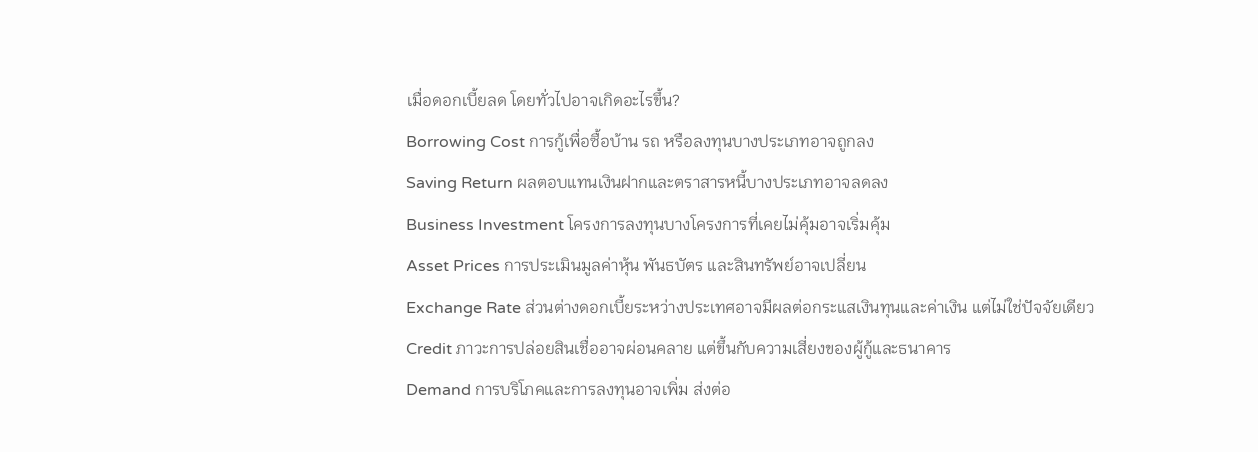เมื่อดอกเบี้ยลด โดยทั่วไปอาจเกิดอะไรขึ้น?
Borrowing Cost การกู้เพื่อซื้อบ้าน รถ หรือลงทุนบางประเภทอาจถูกลง
Saving Return ผลตอบแทนเงินฝากและตราสารหนี้บางประเภทอาจลดลง
Business Investment โครงการลงทุนบางโครงการที่เคยไม่คุ้มอาจเริ่มคุ้ม
Asset Prices การประเมินมูลค่าหุ้น พันธบัตร และสินทรัพย์อาจเปลี่ยน
Exchange Rate ส่วนต่างดอกเบี้ยระหว่างประเทศอาจมีผลต่อกระแสเงินทุนและค่าเงิน แต่ไม่ใช่ปัจจัยเดียว
Credit ภาวะการปล่อยสินเชื่ออาจผ่อนคลาย แต่ขึ้นกับความเสี่ยงของผู้กู้และธนาคาร
Demand การบริโภคและการลงทุนอาจเพิ่ม ส่งต่อ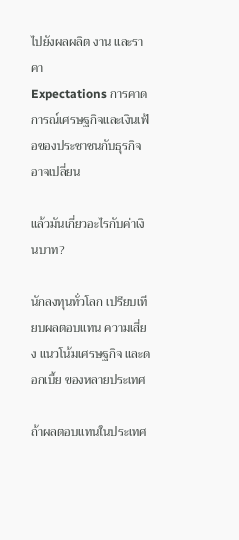ไปยังผลผลิต งาน และราคา
Expectations การคาดการณ์เศรษฐกิจและเงินเฟ้อของประชาชนกับธุรกิจอาจเปลี่ยน

แล้วมันเกี่ยวอะไรกับค่าเงินบาท?

นักลงทุนทั่วโลก เปรียบเทียบผลตอบแทน ความเสี่ยง แนวโน้มเศรษฐกิจ และดอกเบี้ย ของหลายประเทศ

ถ้าผลตอบแทนในประเทศ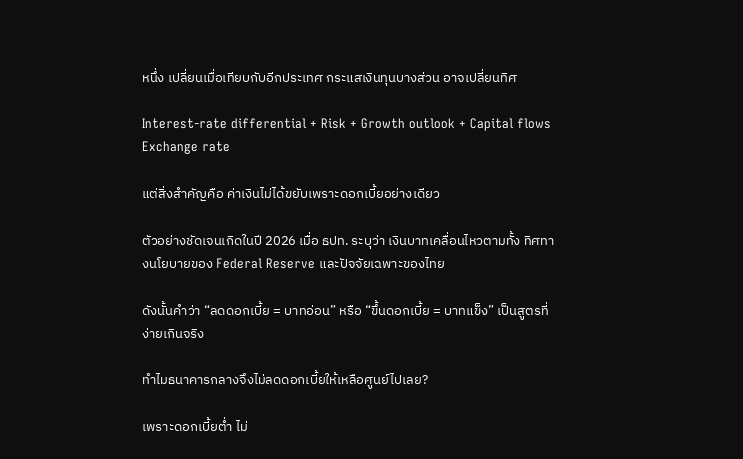หนึ่ง เปลี่ยนเมื่อเทียบกับอีกประเทศ กระแสเงินทุนบางส่วน อาจเปลี่ยนทิศ

Interest-rate differential + Risk + Growth outlook + Capital flows Exchange rate

แต่สิ่งสำคัญคือ ค่าเงินไม่ได้ขยับเพราะดอกเบี้ยอย่างเดียว

ตัวอย่างชัดเจนเกิดในปี 2026 เมื่อ ธปท. ระบุว่า เงินบาทเคลื่อนไหวตามทั้ง ทิศทางนโยบายของ Federal Reserve และปัจจัยเฉพาะของไทย

ดังนั้นคำว่า “ลดดอกเบี้ย = บาทอ่อน” หรือ “ขึ้นดอกเบี้ย = บาทแข็ง” เป็นสูตรที่ง่ายเกินจริง

ทำไมธนาคารกลางจึงไม่ลดดอกเบี้ยให้เหลือศูนย์ไปเลย?

เพราะดอกเบี้ยต่ำ ไม่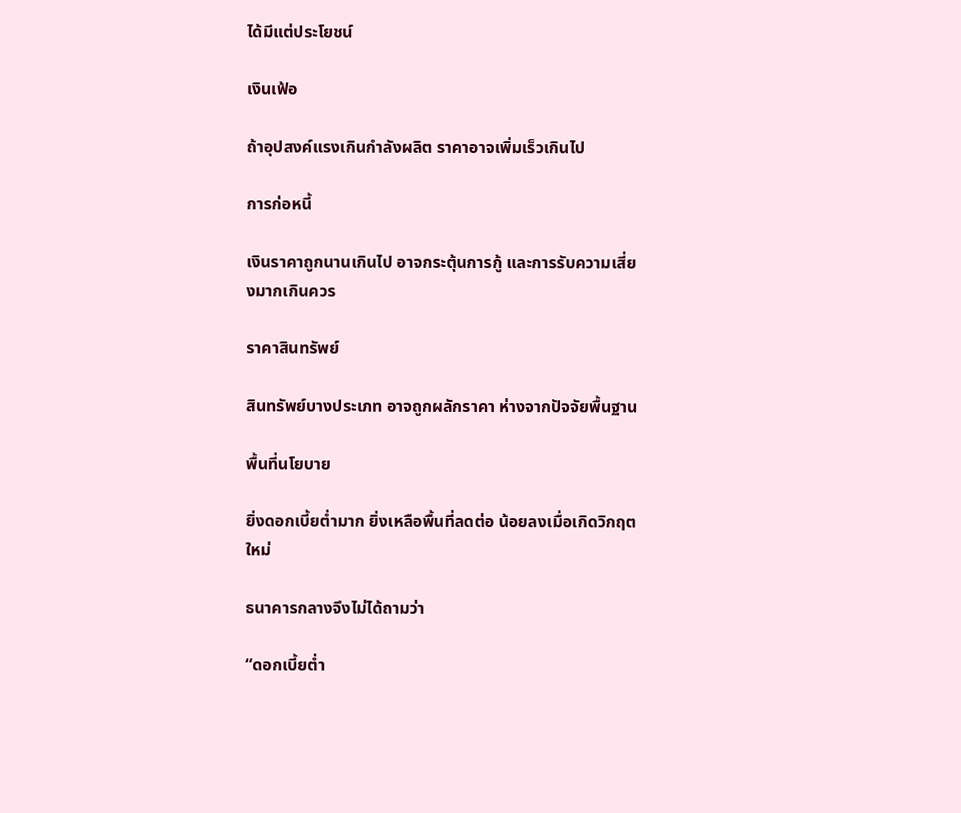ได้มีแต่ประโยชน์

เงินเฟ้อ

ถ้าอุปสงค์แรงเกินกำลังผลิต ราคาอาจเพิ่มเร็วเกินไป

การก่อหนี้

เงินราคาถูกนานเกินไป อาจกระตุ้นการกู้ และการรับความเสี่ยงมากเกินควร

ราคาสินทรัพย์

สินทรัพย์บางประเภท อาจถูกผลักราคา ห่างจากปัจจัยพื้นฐาน

พื้นที่นโยบาย

ยิ่งดอกเบี้ยต่ำมาก ยิ่งเหลือพื้นที่ลดต่อ น้อยลงเมื่อเกิดวิกฤตใหม่

ธนาคารกลางจึงไม่ได้ถามว่า

“ดอกเบี้ยต่ำ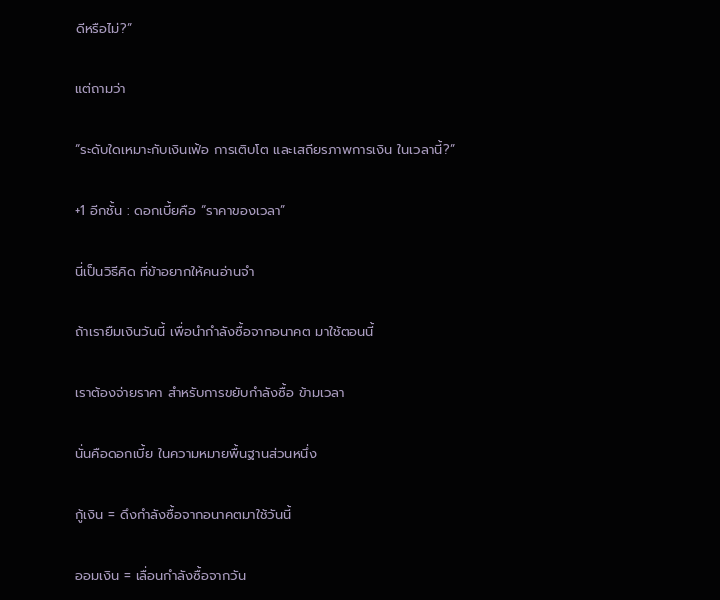ดีหรือไม่?”

แต่ถามว่า

“ระดับใดเหมาะกับเงินเฟ้อ การเติบโต และเสถียรภาพการเงิน ในเวลานี้?”

+1 อีกชั้น : ดอกเบี้ยคือ “ราคาของเวลา”

นี่เป็นวิธีคิด ที่ข้าอยากให้คนอ่านจำ

ถ้าเรายืมเงินวันนี้ เพื่อนำกำลังซื้อจากอนาคต มาใช้ตอนนี้

เราต้องจ่ายราคา สำหรับการขยับกำลังซื้อ ข้ามเวลา

นั่นคือดอกเบี้ย ในความหมายพื้นฐานส่วนหนึ่ง

กู้เงิน = ดึงกำลังซื้อจากอนาคตมาใช้วันนี้

ออมเงิน = เลื่อนกำลังซื้อจากวัน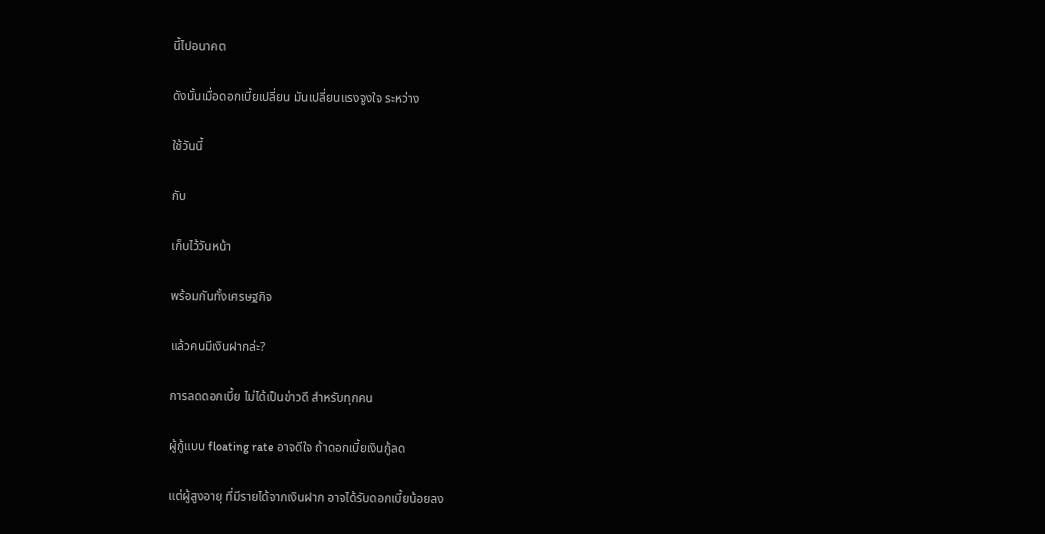นี้ไปอนาคต

ดังนั้นเมื่อดอกเบี้ยเปลี่ยน มันเปลี่ยนแรงจูงใจ ระหว่าง

ใช้วันนี้

กับ

เก็บไว้วันหน้า

พร้อมกันทั้งเศรษฐกิจ

แล้วคนมีเงินฝากล่ะ?

การลดดอกเบี้ย ไม่ได้เป็นข่าวดี สำหรับทุกคน

ผู้กู้แบบ floating rate อาจดีใจ ถ้าดอกเบี้ยเงินกู้ลด

แต่ผู้สูงอายุ ที่มีรายได้จากเงินฝาก อาจได้รับดอกเบี้ยน้อยลง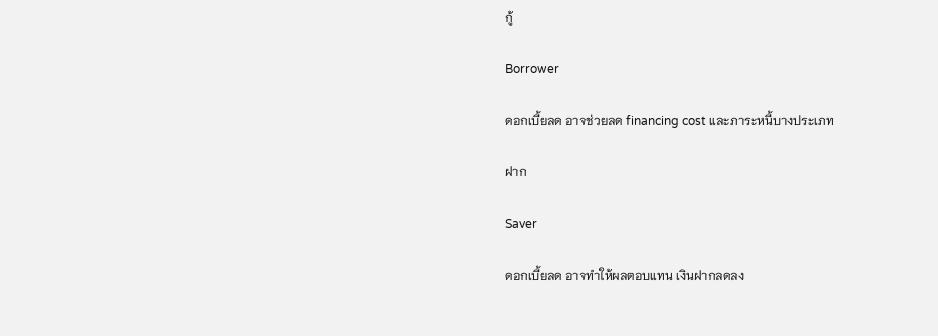กู้

Borrower

ดอกเบี้ยลด อาจช่วยลด financing cost และภาระหนี้บางประเภท

ฝาก

Saver

ดอกเบี้ยลด อาจทำให้ผลตอบแทน เงินฝากลดลง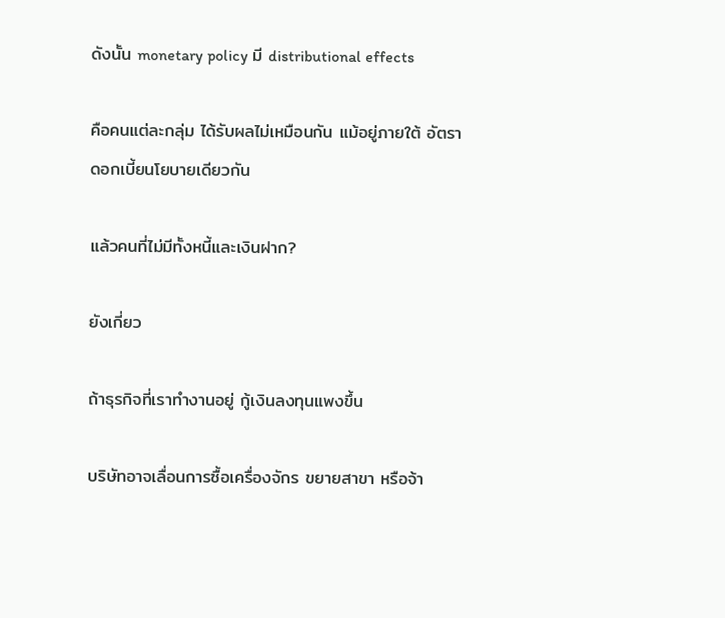ดังนั้น monetary policy มี distributional effects

คือคนแต่ละกลุ่ม ได้รับผลไม่เหมือนกัน แม้อยู่ภายใต้ อัตราดอกเบี้ยนโยบายเดียวกัน

แล้วคนที่ไม่มีทั้งหนี้และเงินฝาก?

ยังเกี่ยว

ถ้าธุรกิจที่เราทำงานอยู่ กู้เงินลงทุนแพงขึ้น

บริษัทอาจเลื่อนการซื้อเครื่องจักร ขยายสาขา หรือจ้า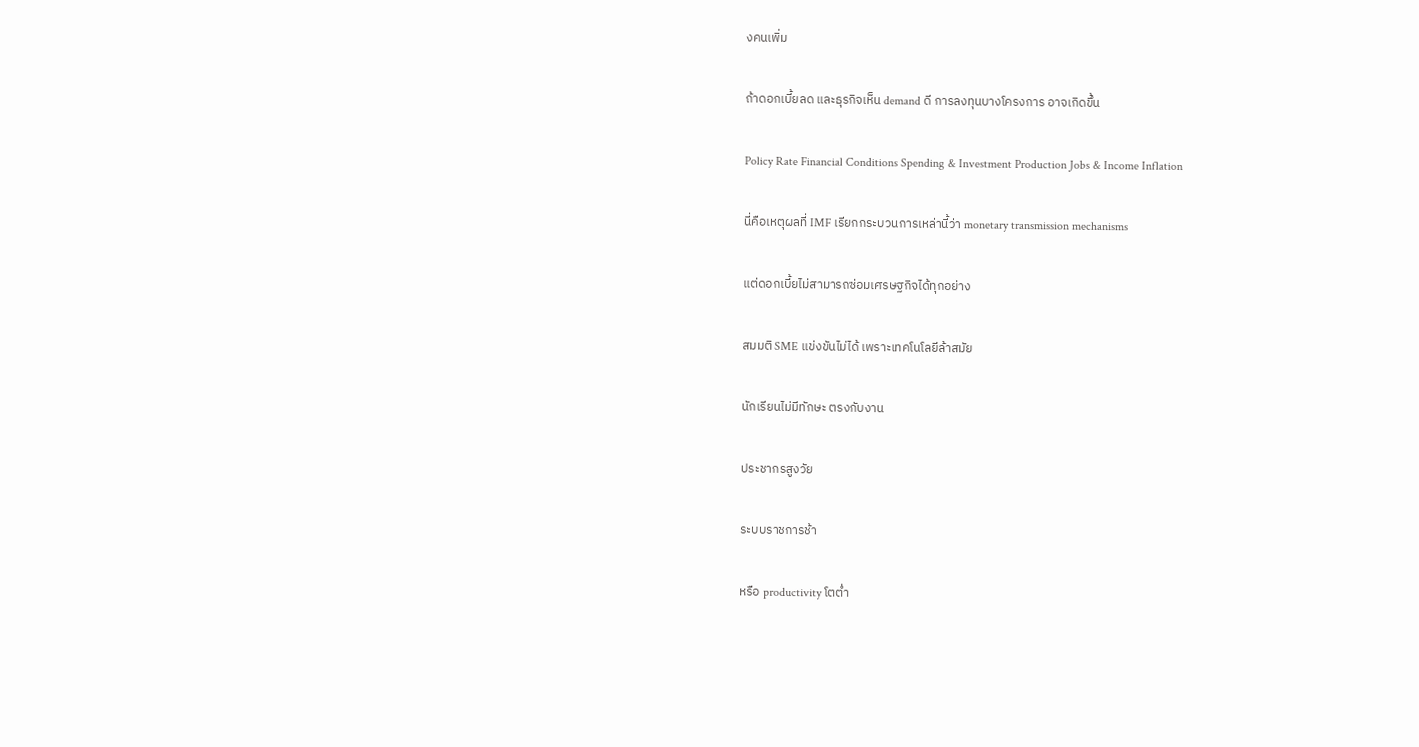งคนเพิ่ม

ถ้าดอกเบี้ยลด และธุรกิจเห็น demand ดี การลงทุนบางโครงการ อาจเกิดขึ้น

Policy Rate Financial Conditions Spending & Investment Production Jobs & Income Inflation

นี่คือเหตุผลที่ IMF เรียกกระบวนการเหล่านี้ว่า monetary transmission mechanisms

แต่ดอกเบี้ยไม่สามารถซ่อมเศรษฐกิจได้ทุกอย่าง

สมมติ SME แข่งขันไม่ได้ เพราะเทคโนโลยีล้าสมัย

นักเรียนไม่มีทักษะ ตรงกับงาน

ประชากรสูงวัย

ระบบราชการช้า

หรือ productivity โตต่ำ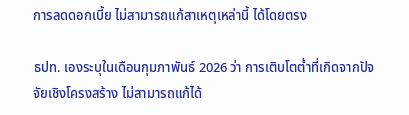การลดดอกเบี้ย ไม่สามารถแก้สาเหตุเหล่านี้ ได้โดยตรง

ธปท. เองระบุในเดือนกุมภาพันธ์ 2026 ว่า การเติบโตต่ำที่เกิดจากปัจจัยเชิงโครงสร้าง ไม่สามารถแก้ได้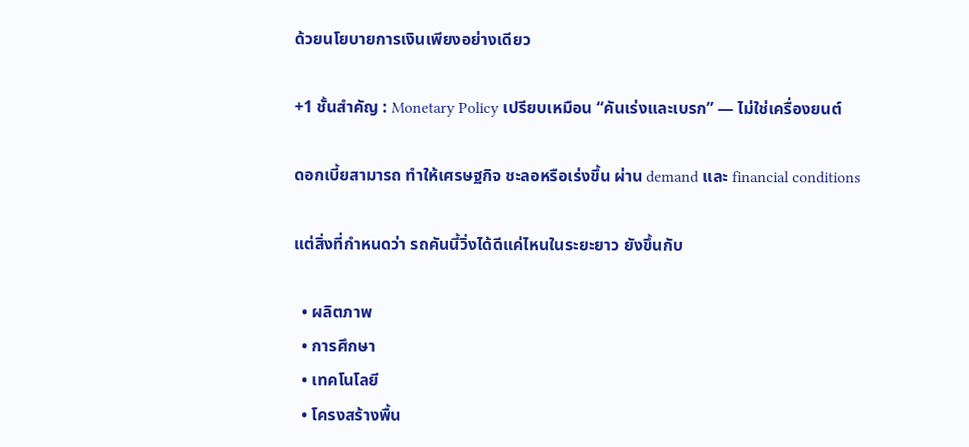ด้วยนโยบายการเงินเพียงอย่างเดียว

+1 ชั้นสำคัญ : Monetary Policy เปรียบเหมือน “คันเร่งและเบรก” — ไม่ใช่เครื่องยนต์

ดอกเบี้ยสามารถ ทำให้เศรษฐกิจ ชะลอหรือเร่งขึ้น ผ่าน demand และ financial conditions

แต่สิ่งที่กำหนดว่า รถคันนี้วิ่งได้ดีแค่ไหนในระยะยาว ยังขึ้นกับ

  • ผลิตภาพ
  • การศึกษา
  • เทคโนโลยี
  • โครงสร้างพื้น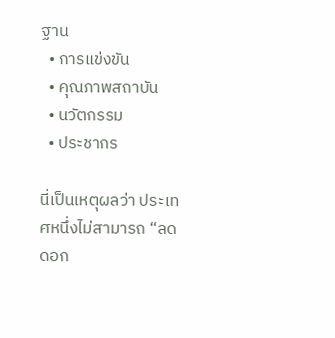ฐาน
  • การแข่งขัน
  • คุณภาพสถาบัน
  • นวัตกรรม
  • ประชากร

นี่เป็นเหตุผลว่า ประเทศหนึ่งไม่สามารถ “ลดดอก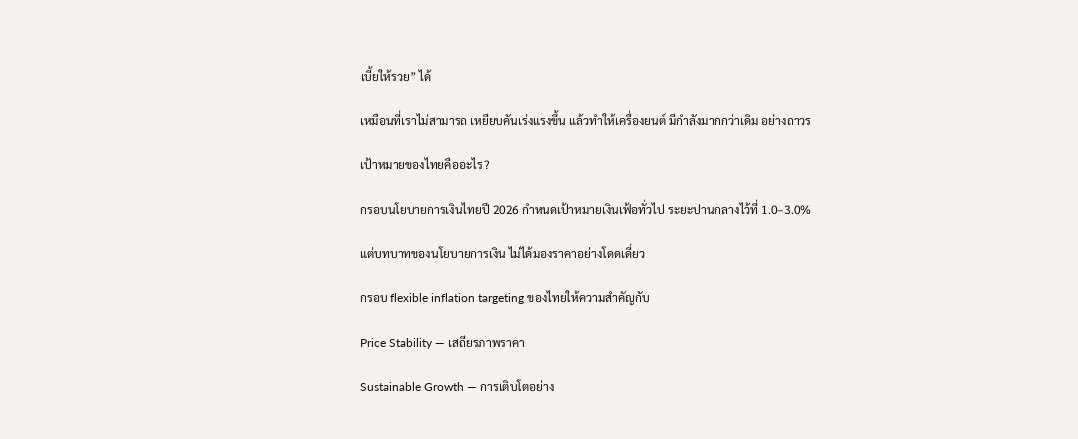เบี้ยให้รวย” ได้

เหมือนที่เราไม่สามารถ เหยียบคันเร่งแรงขึ้น แล้วทำให้เครื่องยนต์ มีกำลังมากกว่าเดิม อย่างถาวร

เป้าหมายของไทยคืออะไร?

กรอบนโยบายการเงินไทยปี 2026 กำหนดเป้าหมายเงินเฟ้อทั่วไป ระยะปานกลางไว้ที่ 1.0–3.0%

แต่บทบาทของนโยบายการเงิน ไม่ได้มองราคาอย่างโดดเดี่ยว

กรอบ flexible inflation targeting ของไทยให้ความสำคัญกับ

Price Stability — เสถียรภาพราคา

Sustainable Growth — การเติบโตอย่าง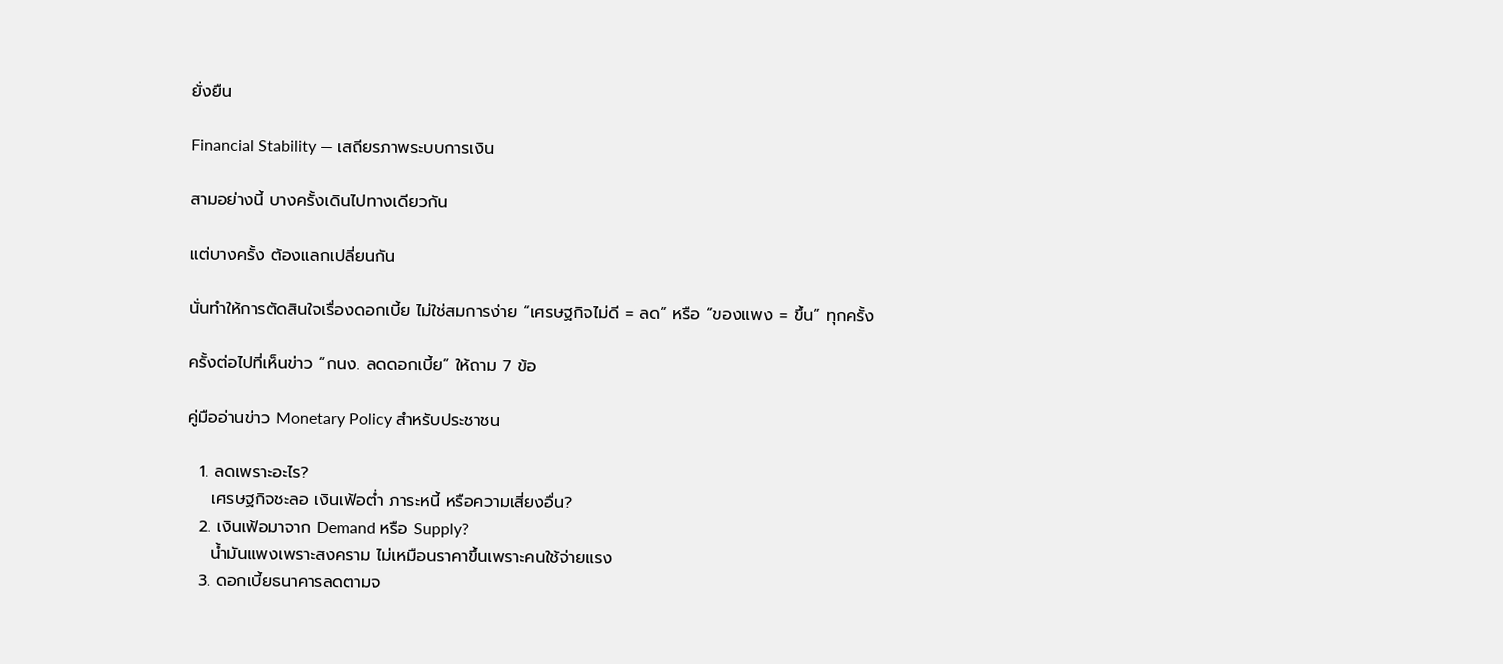ยั่งยืน

Financial Stability — เสถียรภาพระบบการเงิน

สามอย่างนี้ บางครั้งเดินไปทางเดียวกัน

แต่บางครั้ง ต้องแลกเปลี่ยนกัน

นั่นทำให้การตัดสินใจเรื่องดอกเบี้ย ไม่ใช่สมการง่าย “เศรษฐกิจไม่ดี = ลด” หรือ “ของแพง = ขึ้น” ทุกครั้ง

ครั้งต่อไปที่เห็นข่าว “กนง. ลดดอกเบี้ย” ให้ถาม 7 ข้อ

คู่มืออ่านข่าว Monetary Policy สำหรับประชาชน

  1. ลดเพราะอะไร?
    เศรษฐกิจชะลอ เงินเฟ้อต่ำ ภาระหนี้ หรือความเสี่ยงอื่น?
  2. เงินเฟ้อมาจาก Demand หรือ Supply?
    น้ำมันแพงเพราะสงคราม ไม่เหมือนราคาขึ้นเพราะคนใช้จ่ายแรง
  3. ดอกเบี้ยธนาคารลดตามจ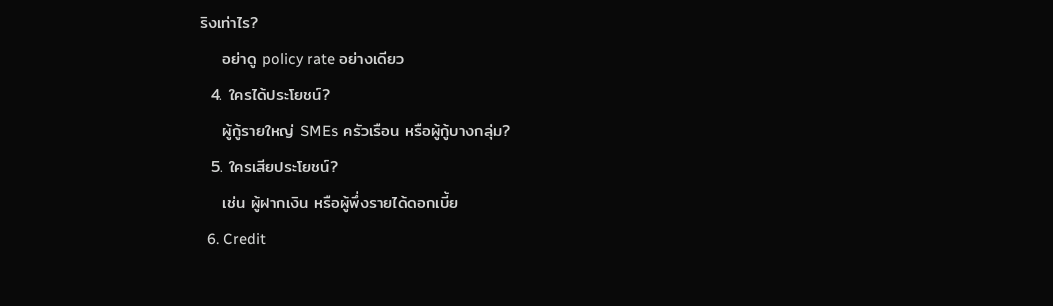ริงเท่าไร?
    อย่าดู policy rate อย่างเดียว
  4. ใครได้ประโยชน์?
    ผู้กู้รายใหญ่ SMEs ครัวเรือน หรือผู้กู้บางกลุ่ม?
  5. ใครเสียประโยชน์?
    เช่น ผู้ฝากเงิน หรือผู้พึ่งรายได้ดอกเบี้ย
  6. Credit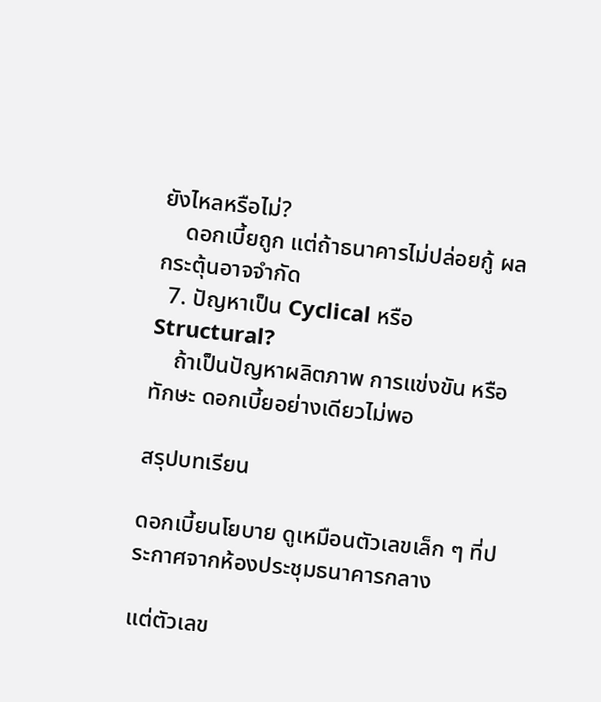ยังไหลหรือไม่?
    ดอกเบี้ยถูก แต่ถ้าธนาคารไม่ปล่อยกู้ ผลกระตุ้นอาจจำกัด
  7. ปัญหาเป็น Cyclical หรือ Structural?
    ถ้าเป็นปัญหาผลิตภาพ การแข่งขัน หรือทักษะ ดอกเบี้ยอย่างเดียวไม่พอ

สรุปบทเรียน

ดอกเบี้ยนโยบาย ดูเหมือนตัวเลขเล็ก ๆ ที่ประกาศจากห้องประชุมธนาคารกลาง

แต่ตัวเลข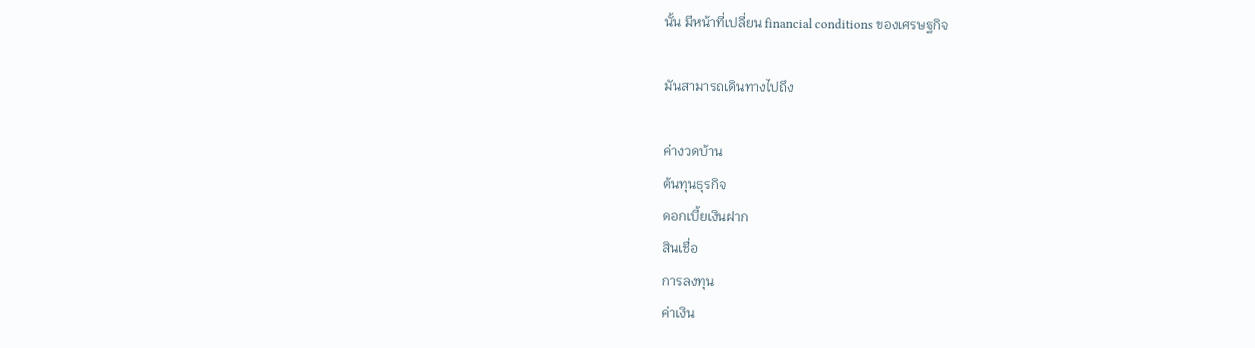นั้น มีหน้าที่เปลี่ยน financial conditions ของเศรษฐกิจ

มันสามารถเดินทางไปถึง

ค่างวดบ้าน
ต้นทุนธุรกิจ
ดอกเบี้ยเงินฝาก
สินเชื่อ
การลงทุน
ค่าเงิน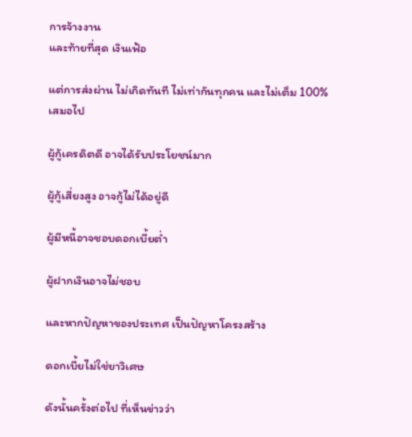การจ้างงาน
และท้ายที่สุด เงินเฟ้อ

แต่การส่งผ่าน ไม่เกิดทันที ไม่เท่ากันทุกคน และไม่เต็ม 100% เสมอไป

ผู้กู้เครดิตดี อาจได้รับประโยชน์มาก

ผู้กู้เสี่ยงสูง อาจกู้ไม่ได้อยู่ดี

ผู้มีหนี้อาจชอบดอกเบี้ยต่ำ

ผู้ฝากเงินอาจไม่ชอบ

และหากปัญหาของประเทศ เป็นปัญหาโครงสร้าง

ดอกเบี้ยไม่ใช่ยาวิเศษ

ดังนั้นครั้งต่อไป ที่เห็นข่าวว่า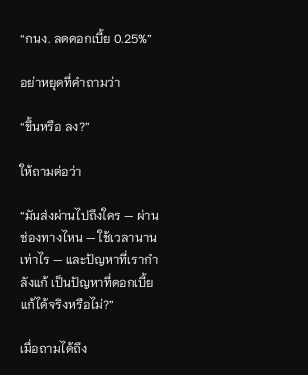“กนง. ลดดอกเบี้ย 0.25%”

อย่าหยุดที่คำถามว่า

“ขึ้นหรือ ลง?”

ให้ถามต่อว่า

“มันส่งผ่านไปถึงใคร — ผ่านช่องทางไหน — ใช้เวลานานเท่าไร — และปัญหาที่เรากำลังแก้ เป็นปัญหาที่ดอกเบี้ยแก้ได้จริงหรือไม่?”

เมื่อถามได้ถึง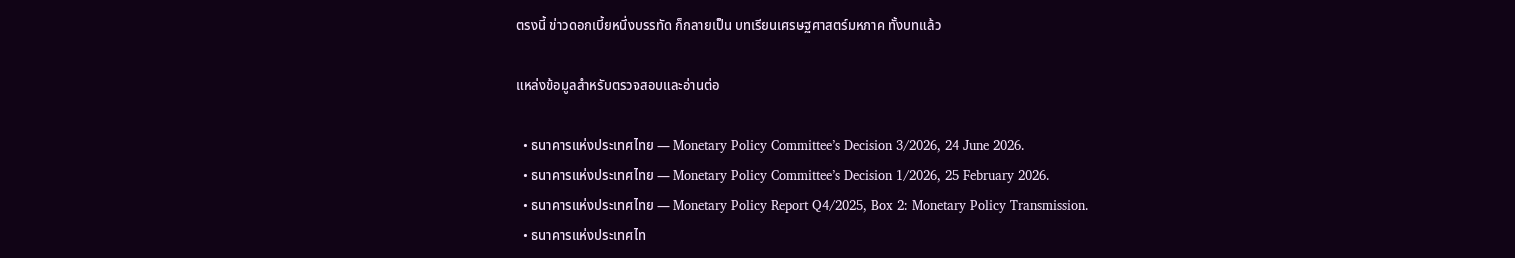ตรงนี้ ข่าวดอกเบี้ยหนึ่งบรรทัด ก็กลายเป็น บทเรียนเศรษฐศาสตร์มหภาค ทั้งบทแล้ว

แหล่งข้อมูลสำหรับตรวจสอบและอ่านต่อ

  • ธนาคารแห่งประเทศไทย — Monetary Policy Committee’s Decision 3/2026, 24 June 2026.
  • ธนาคารแห่งประเทศไทย — Monetary Policy Committee’s Decision 1/2026, 25 February 2026.
  • ธนาคารแห่งประเทศไทย — Monetary Policy Report Q4/2025, Box 2: Monetary Policy Transmission.
  • ธนาคารแห่งประเทศไท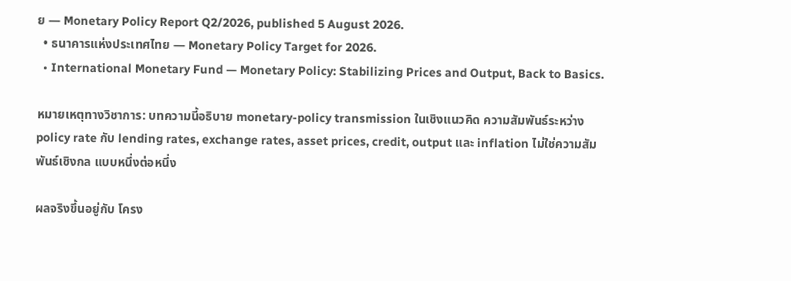ย — Monetary Policy Report Q2/2026, published 5 August 2026.
  • ธนาคารแห่งประเทศไทย — Monetary Policy Target for 2026.
  • International Monetary Fund — Monetary Policy: Stabilizing Prices and Output, Back to Basics.

หมายเหตุทางวิชาการ: บทความนี้อธิบาย monetary-policy transmission ในเชิงแนวคิด ความสัมพันธ์ระหว่าง policy rate กับ lending rates, exchange rates, asset prices, credit, output และ inflation ไม่ใช่ความสัมพันธ์เชิงกล แบบหนึ่งต่อหนึ่ง

ผลจริงขึ้นอยู่กับ โครง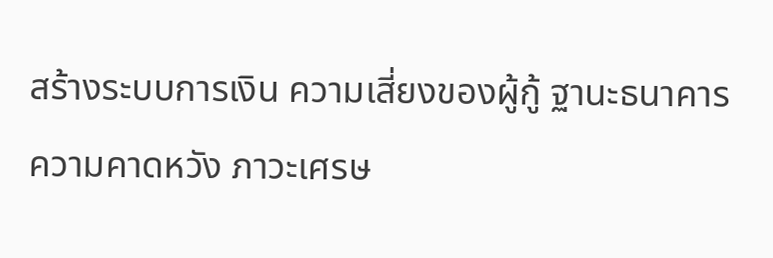สร้างระบบการเงิน ความเสี่ยงของผู้กู้ ฐานะธนาคาร ความคาดหวัง ภาวะเศรษ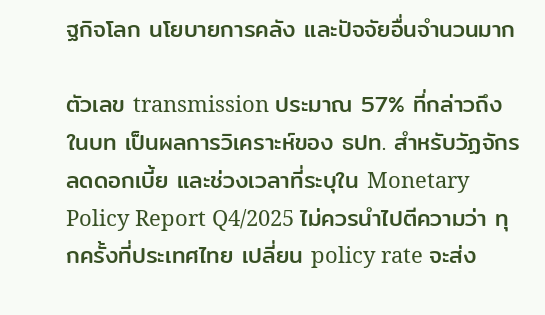ฐกิจโลก นโยบายการคลัง และปัจจัยอื่นจำนวนมาก

ตัวเลข transmission ประมาณ 57% ที่กล่าวถึงในบท เป็นผลการวิเคราะห์ของ ธปท. สำหรับวัฏจักรลดดอกเบี้ย และช่วงเวลาที่ระบุใน Monetary Policy Report Q4/2025 ไม่ควรนำไปตีความว่า ทุกครั้งที่ประเทศไทย เปลี่ยน policy rate จะส่ง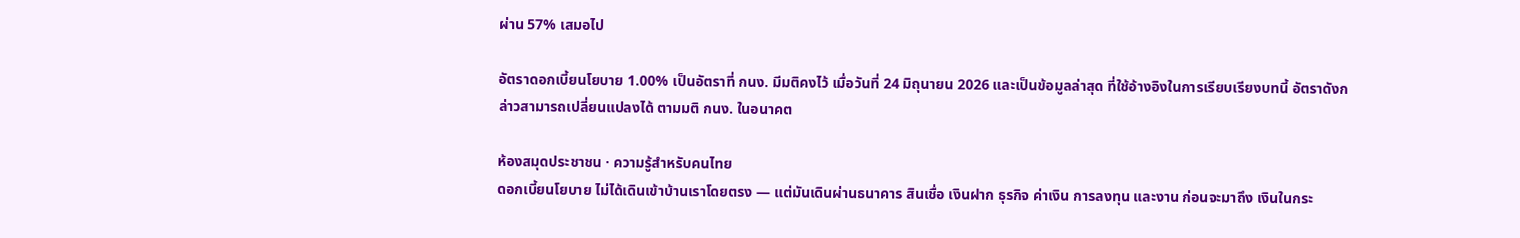ผ่าน 57% เสมอไป

อัตราดอกเบี้ยนโยบาย 1.00% เป็นอัตราที่ กนง. มีมติคงไว้ เมื่อวันที่ 24 มิถุนายน 2026 และเป็นข้อมูลล่าสุด ที่ใช้อ้างอิงในการเรียบเรียงบทนี้ อัตราดังกล่าวสามารถเปลี่ยนแปลงได้ ตามมติ กนง. ในอนาคต

ห้องสมุดประชาชน · ความรู้สำหรับคนไทย
ดอกเบี้ยนโยบาย ไม่ได้เดินเข้าบ้านเราโดยตรง — แต่มันเดินผ่านธนาคาร สินเชื่อ เงินฝาก ธุรกิจ ค่าเงิน การลงทุน และงาน ก่อนจะมาถึง เงินในกระ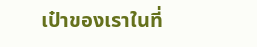เป๋าของเราในที่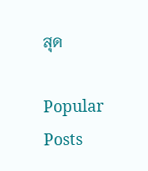สุด

Popular Posts